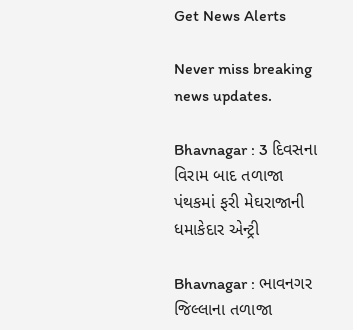Get News Alerts

Never miss breaking news updates.

Bhavnagar : 3 દિવસના વિરામ બાદ તળાજા પંથકમાં ફરી મેઘરાજાની ધમાકેદાર એન્ટ્રી

Bhavnagar : ભાવનગર જિલ્લાના તળાજા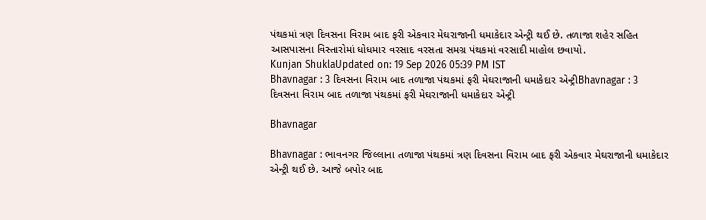પંથકમાં ત્રણ દિવસના વિરામ બાદ ફરી એકવાર મેઘરાજાની ધમાકેદાર એન્ટ્રી થઈ છે. તળાજા શહેર સહિત આસપાસના વિસ્તારોમાં ધોધમાર વરસાદ વરસતા સમગ્ર પંથકમાં વરસાદી માહોલ છવાયો.
Kunjan ShuklaUpdated on: 19 Sep 2026 05:39 PM IST
Bhavnagar : 3 દિવસના વિરામ બાદ તળાજા પંથકમાં ફરી મેઘરાજાની ધમાકેદાર એન્ટ્રીBhavnagar : 3 દિવસના વિરામ બાદ તળાજા પંથકમાં ફરી મેઘરાજાની ધમાકેદાર એન્ટ્રી

Bhavnagar

Bhavnagar : ભાવનગર જિલ્લાના તળાજા પંથકમાં ત્રણ દિવસના વિરામ બાદ ફરી એકવાર મેઘરાજાની ધમાકેદાર એન્ટ્રી થઈ છે. આજે બપોર બાદ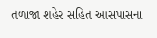તળાજા શહેર સહિત આસપાસના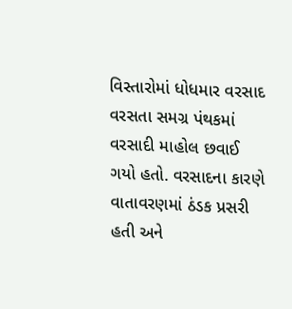વિસ્તારોમાં ધોધમાર વરસાદ વરસતા સમગ્ર પંથકમાં વરસાદી માહોલ છવાઈ ગયો હતો. વરસાદના કારણે વાતાવરણમાં ઠંડક પ્રસરી હતી અને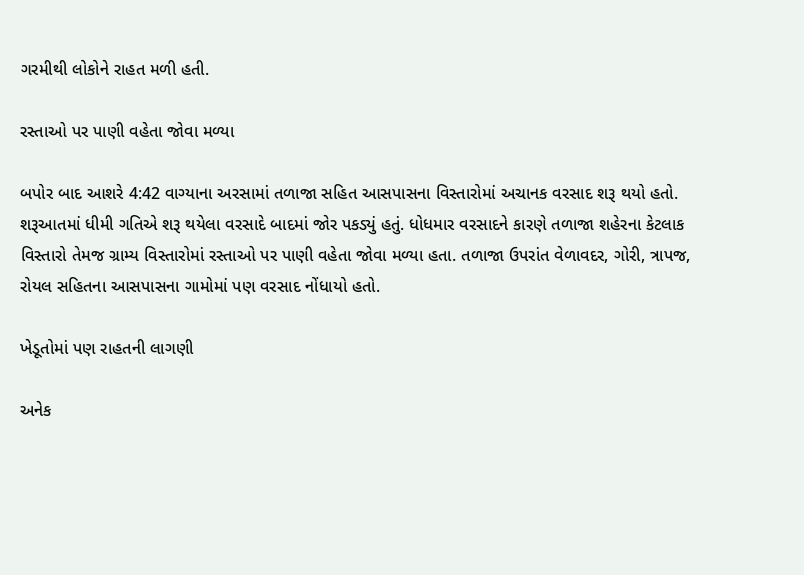ગરમીથી લોકોને રાહત મળી હતી.

રસ્તાઓ પર પાણી વહેતા જોવા મળ્યા

બપોર બાદ આશરે 4:42 વાગ્યાના અરસામાં તળાજા સહિત આસપાસના વિસ્તારોમાં અચાનક વરસાદ શરૂ થયો હતો. શરૂઆતમાં ધીમી ગતિએ શરૂ થયેલા વરસાદે બાદમાં જોર પકડ્યું હતું. ધોધમાર વરસાદને કારણે તળાજા શહેરના કેટલાક વિસ્તારો તેમજ ગ્રામ્ય વિસ્તારોમાં રસ્તાઓ પર પાણી વહેતા જોવા મળ્યા હતા. તળાજા ઉપરાંત વેળાવદર, ગોરી, ત્રાપજ, રોયલ સહિતના આસપાસના ગામોમાં પણ વરસાદ નોંધાયો હતો.

ખેડૂતોમાં પણ રાહતની લાગણી

અનેક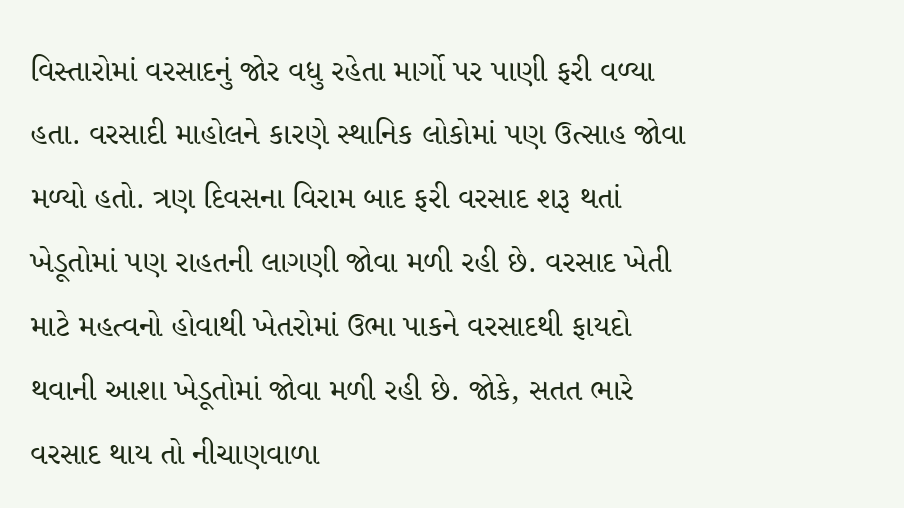વિસ્તારોમાં વરસાદનું જોર વધુ રહેતા માર્ગો પર પાણી ફરી વળ્યા હતા. વરસાદી માહોલને કારણે સ્થાનિક લોકોમાં પણ ઉત્સાહ જોવા મળ્યો હતો. ત્રણ દિવસના વિરામ બાદ ફરી વરસાદ શરૂ થતાં ખેડૂતોમાં પણ રાહતની લાગણી જોવા મળી રહી છે. વરસાદ ખેતી માટે મહત્વનો હોવાથી ખેતરોમાં ઉભા પાકને વરસાદથી ફાયદો થવાની આશા ખેડૂતોમાં જોવા મળી રહી છે. જોકે, સતત ભારે વરસાદ થાય તો નીચાણવાળા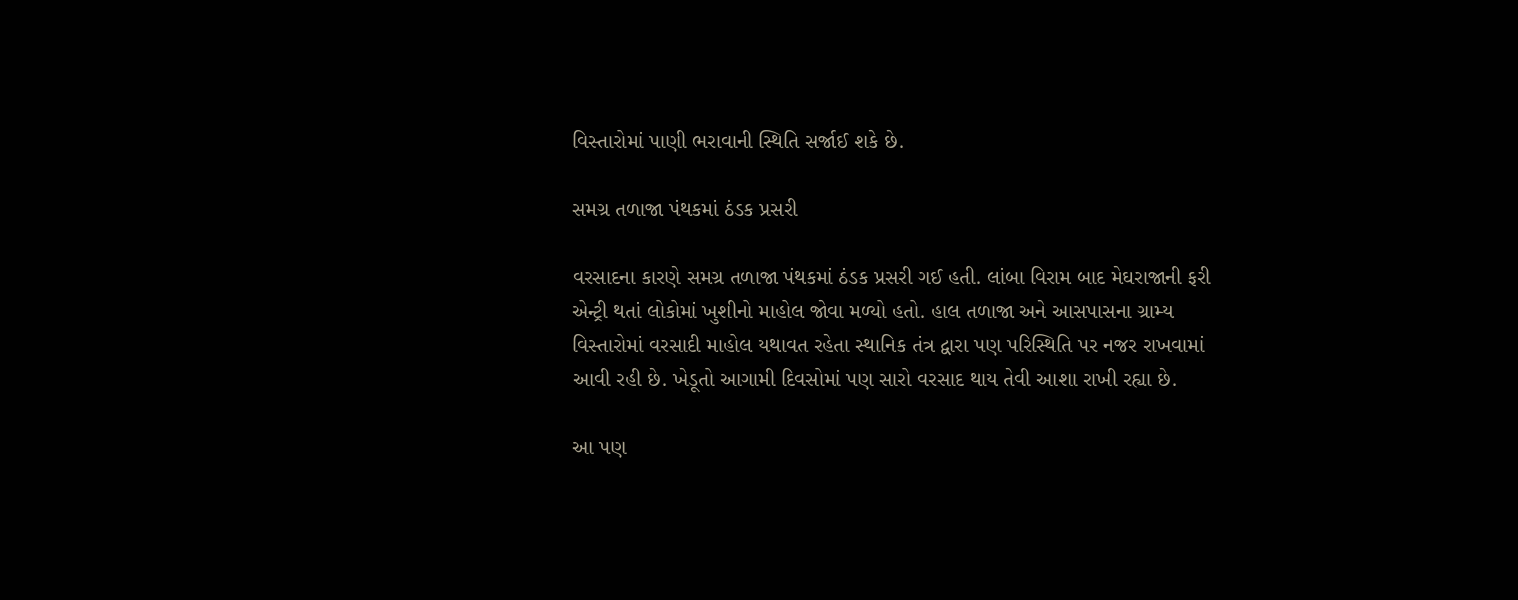વિસ્તારોમાં પાણી ભરાવાની સ્થિતિ સર્જાઈ શકે છે.

સમગ્ર તળાજા પંથકમાં ઠંડક પ્રસરી

વરસાદના કારણે સમગ્ર તળાજા પંથકમાં ઠંડક પ્રસરી ગઈ હતી. લાંબા વિરામ બાદ મેઘરાજાની ફરી એન્ટ્રી થતાં લોકોમાં ખુશીનો માહોલ જોવા મળ્યો હતો. હાલ તળાજા અને આસપાસના ગ્રામ્ય વિસ્તારોમાં વરસાદી માહોલ યથાવત રહેતા સ્થાનિક તંત્ર દ્વારા પણ પરિસ્થિતિ પર નજર રાખવામાં આવી રહી છે. ખેડૂતો આગામી દિવસોમાં પણ સારો વરસાદ થાય તેવી આશા રાખી રહ્યા છે.

આ પણ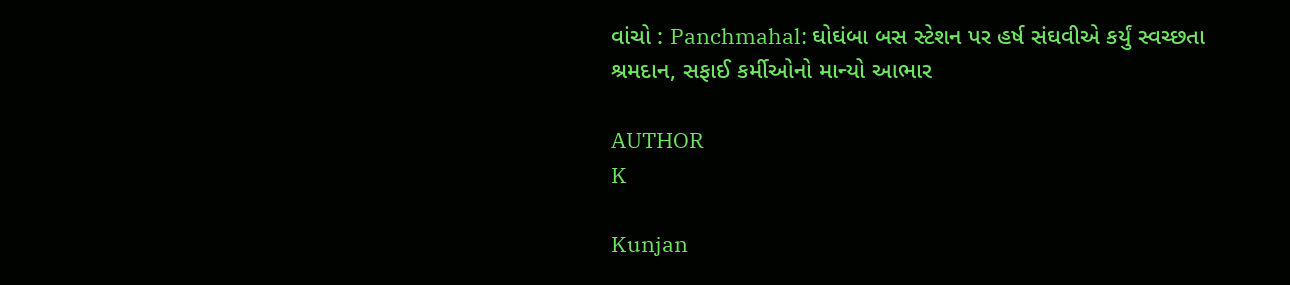વાંચો : Panchmahal: ઘોઘંબા બસ સ્ટેશન પર હર્ષ સંઘવીએ કર્યું સ્વચ્છતા શ્રમદાન, સફાઈ કર્મીઓનો માન્યો આભાર

AUTHOR
K

Kunjan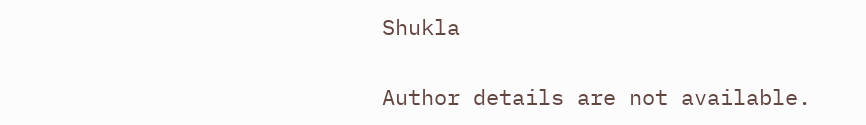Shukla

Author details are not available.